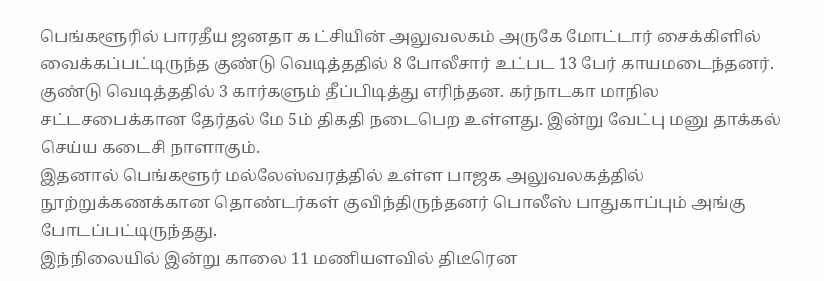பெங்களூரில் பாரதீய ஜனதா க ட்சியின் அலுவலகம் அருகே மோட்டார் சைக்கிளில் வைக்கப்பட்டிருந்த குண்டு வெடித்ததில் 8 போலீசார் உட்பட 13 பேர் காயமடைந்தனர்.
குண்டு வெடித்ததில் 3 கார்களும் தீப்பிடித்து எரிந்தன. கர்நாடகா மாநில சட்டசபைக்கான தேர்தல் மே 5ம் திகதி நடைபெற உள்ளது. இன்று வேட்பு மனு தாக்கல் செய்ய கடைசி நாளாகும்.
இதனால் பெங்களூர் மல்லேஸ்வரத்தில் உள்ள பாஜக அலுவலகத்தில் நூற்றுக்கணக்கான தொண்டர்கள் குவிந்திருந்தனர் பொலீஸ் பாதுகாப்பும் அங்கு போடப்பட்டிருந்தது.
இந்நிலையில் இன்று காலை 11 மணியளவில் திடீரென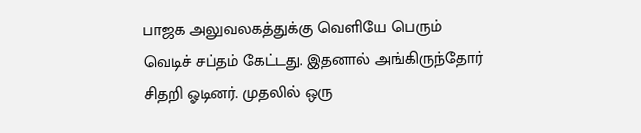பாஜக அலுவலகத்துக்கு வெளியே பெரும் வெடிச் சப்தம் கேட்டது. இதனால் அங்கிருந்தோர் சிதறி ஓடினர். முதலில் ஒரு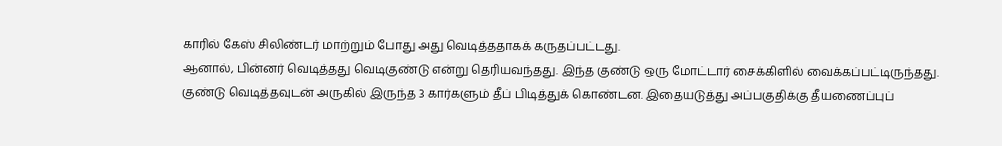காரில் கேஸ் சிலிண்டர் மாற்றும் போது அது வெடித்ததாகக் கருதப்பட்டது.
ஆனால், பின்னர் வெடித்தது வெடிகுண்டு என்று தெரியவந்தது. இந்த குண்டு ஒரு மோட்டார் சைக்கிளில் வைக்கப்பட்டிருந்தது. குண்டு வெடித்தவுடன் அருகில் இருந்த 3 கார்களும் தீப் பிடித்துக் கொண்டன. இதையடுத்து அப்பகுதிக்கு தீயணைப்புப்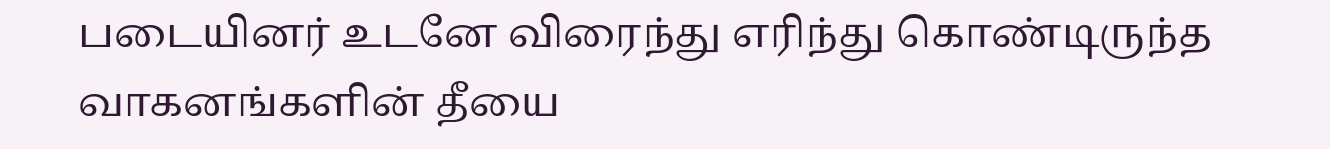படையினர் உடனே விரைந்து எரிந்து கொண்டிருந்த வாகனங்களின் தீயை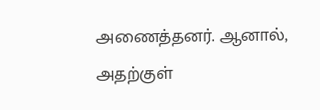அணைத்தனர். ஆனால், அதற்குள்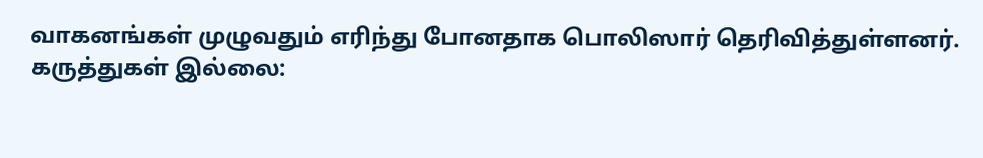வாகனங்கள் முழுவதும் எரிந்து போனதாக பொலிஸார் தெரிவித்துள்ளனர்.
கருத்துகள் இல்லை: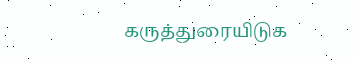கருத்துரையிடுக